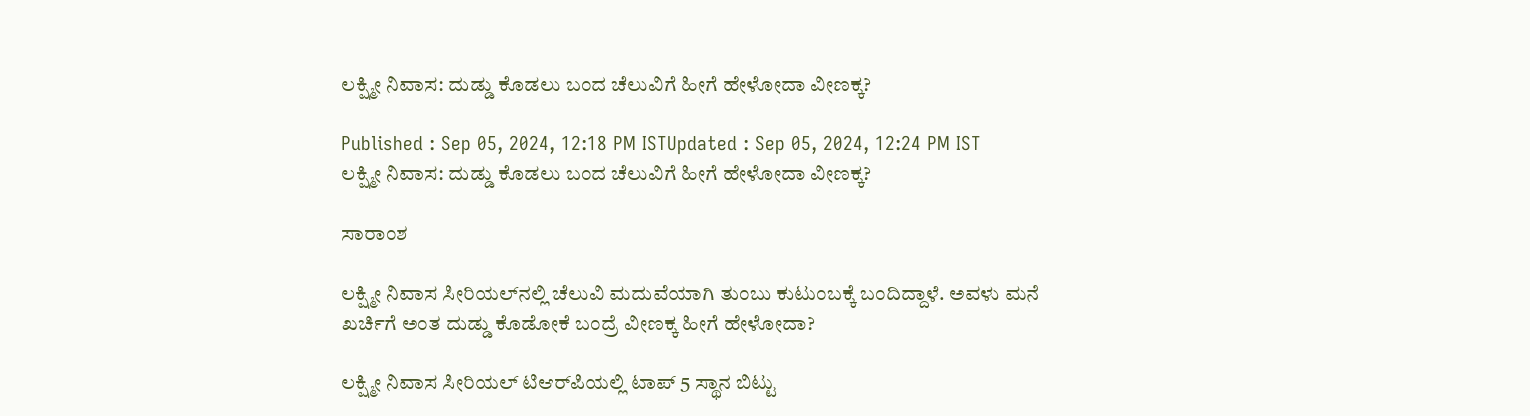ಲಕ್ಷ್ಮೀ ನಿವಾಸ: ದುಡ್ಡು ಕೊಡಲು ಬಂದ ಚೆಲುವಿಗೆ ಹೀಗೆ ಹೇಳೋದಾ ವೀಣಕ್ಕ?

Published : Sep 05, 2024, 12:18 PM ISTUpdated : Sep 05, 2024, 12:24 PM IST
ಲಕ್ಷ್ಮೀ ನಿವಾಸ: ದುಡ್ಡು ಕೊಡಲು ಬಂದ ಚೆಲುವಿಗೆ ಹೀಗೆ ಹೇಳೋದಾ ವೀಣಕ್ಕ?

ಸಾರಾಂಶ

ಲಕ್ಷ್ಮೀ ನಿವಾಸ ಸೀರಿಯಲ್‌ನಲ್ಲಿ ಚೆಲುವಿ ಮದುವೆಯಾಗಿ ತುಂಬು ಕುಟುಂಬಕ್ಕೆ ಬಂದಿದ್ದಾಳೆ. ಅವಳು ಮನೆ ಖರ್ಚಿಗೆ ಅಂತ ದುಡ್ಡು ಕೊಡೋಕೆ ಬಂದ್ರೆ ವೀಣಕ್ಕ ಹೀಗೆ ಹೇಳೋದಾ?

ಲಕ್ಷ್ಮೀ ನಿವಾಸ ಸೀರಿಯಲ್ ಟಿಆರ್‌ಪಿಯಲ್ಲಿ ಟಾಪ್ 5 ಸ್ಥಾನ ಬಿಟ್ಟು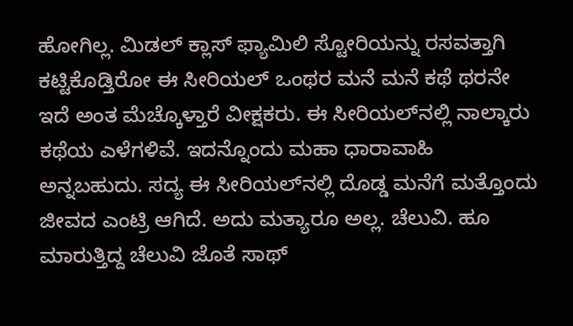ಹೋಗಿಲ್ಲ. ಮಿಡಲ್ ಕ್ಲಾಸ್ ಫ್ಯಾಮಿಲಿ ಸ್ಟೋರಿಯನ್ನು ರಸವತ್ತಾಗಿ ಕಟ್ಟಿಕೊಡ್ತಿರೋ ಈ ಸೀರಿಯಲ್ ಒಂಥರ ಮನೆ ಮನೆ ಕಥೆ ಥರನೇ ಇದೆ ಅಂತ ಮೆಚ್ಕೊಳ್ತಾರೆ ವೀಕ್ಷಕರು. ಈ ಸೀರಿಯಲ್‌ನಲ್ಲಿ ನಾಲ್ಕಾರು ಕಥೆಯ ಎಳೆಗಳಿವೆ. ಇದನ್ನೊಂದು ಮಹಾ ಧಾರಾವಾಹಿ ಅನ್ನಬಹುದು. ಸದ್ಯ ಈ ಸೀರಿಯಲ್‌ನಲ್ಲಿ ದೊಡ್ಡ ಮನೆಗೆ ಮತ್ತೊಂದು ಜೀವದ ಎಂಟ್ರಿ ಆಗಿದೆ. ಅದು ಮತ್ಯಾರೂ ಅಲ್ಲ. ಚೆಲುವಿ. ಹೂ ಮಾರುತ್ತಿದ್ದ ಚೆಲುವಿ ಜೊತೆ ಸಾಥ್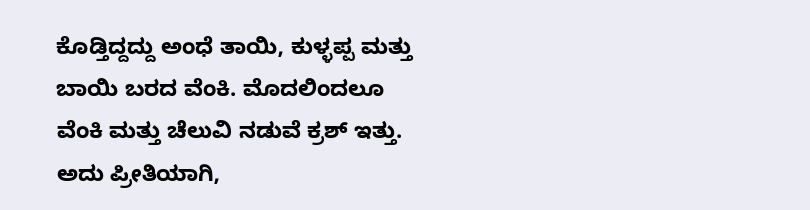ಕೊಡ್ತಿದ್ದದ್ದು ಅಂಧೆ ತಾಯಿ, ಕುಳ್ಳಪ್ಪ ಮತ್ತು ಬಾಯಿ ಬರದ ವೆಂಕಿ. ಮೊದಲಿಂದಲೂ ವೆಂಕಿ ಮತ್ತು ಚೆಲುವಿ ನಡುವೆ ಕ್ರಶ್ ಇತ್ತು. ಅದು ಪ್ರೀತಿಯಾಗಿ,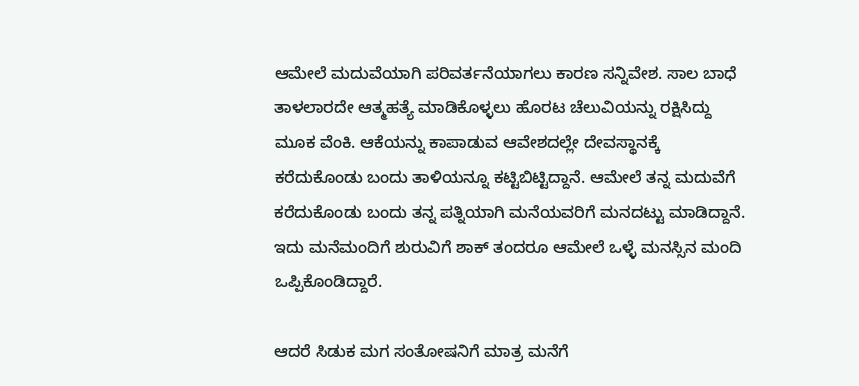ಆಮೇಲೆ ಮದುವೆಯಾಗಿ ಪರಿವರ್ತನೆಯಾಗಲು ಕಾರಣ ಸನ್ನಿವೇಶ. ಸಾಲ ಬಾಧೆ ತಾಳಲಾರದೇ ಆತ್ಮಹತ್ಯೆ ಮಾಡಿಕೊಳ್ಳಲು ಹೊರಟ ಚೆಲುವಿಯನ್ನು ರಕ್ಷಿಸಿದ್ದು ಮೂಕ ವೆಂಕಿ. ಆಕೆಯನ್ನು ಕಾಪಾಡುವ ಆವೇಶದಲ್ಲೇ ದೇವಸ್ಥಾನಕ್ಕೆ ಕರೆದುಕೊಂಡು ಬಂದು ತಾಳಿಯನ್ನೂ ಕಟ್ಟಿಬಿಟ್ಟಿದ್ದಾನೆ. ಆಮೇಲೆ ತನ್ನ ಮದುವೆಗೆ ಕರೆದುಕೊಂಡು ಬಂದು ತನ್ನ ಪತ್ನಿಯಾಗಿ ಮನೆಯವರಿಗೆ ಮನದಟ್ಟು ಮಾಡಿದ್ದಾನೆ. ಇದು ಮನೆಮಂದಿಗೆ ಶುರುವಿಗೆ ಶಾಕ್ ತಂದರೂ ಆಮೇಲೆ ಒಳ್ಳೆ ಮನಸ್ಸಿನ ಮಂದಿ ಒಪ್ಪಿಕೊಂಡಿದ್ದಾರೆ.

ಆದರೆ ಸಿಡುಕ ಮಗ ಸಂತೋಷನಿಗೆ ಮಾತ್ರ ಮನೆಗೆ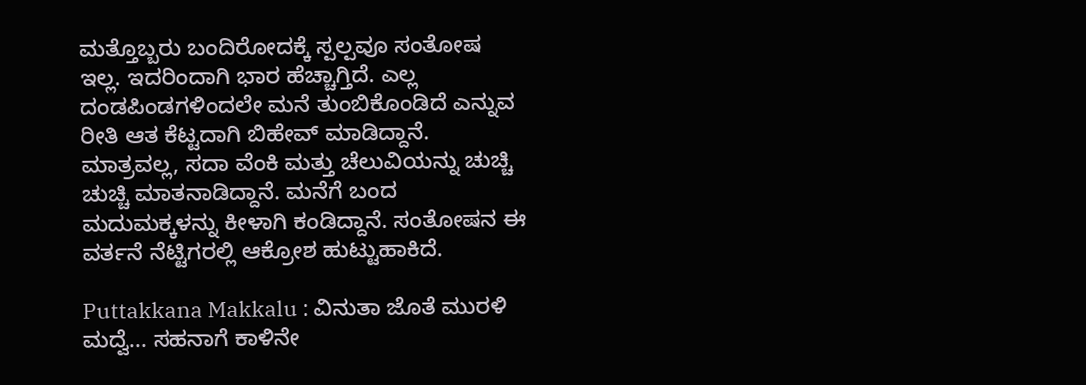ಮತ್ತೊಬ್ಬರು ಬಂದಿರೋದಕ್ಕೆ ಸ್ಪಲ್ಪವೂ ಸಂತೋಷ ಇಲ್ಲ. ಇದರಿಂದಾಗಿ ಭಾರ ಹೆಚ್ಚಾಗ್ತಿದೆ. ಎಲ್ಲ ದಂಡಪಿಂಡಗಳಿಂದಲೇ ಮನೆ ತುಂಬಿಕೊಂಡಿದೆ ಎನ್ನುವ ರೀತಿ ಆತ ಕೆಟ್ಟದಾಗಿ ಬಿಹೇವ್ ಮಾಡಿದ್ದಾನೆ. ಮಾತ್ರವಲ್ಲ, ಸದಾ ವೆಂಕಿ ಮತ್ತು ಚೆಲುವಿಯನ್ನು ಚುಚ್ಚಿ ಚುಚ್ಚಿ ಮಾತನಾಡಿದ್ದಾನೆ. ಮನೆಗೆ ಬಂದ ಮದುಮಕ್ಕಳನ್ನು ಕೀಳಾಗಿ ಕಂಡಿದ್ದಾನೆ. ಸಂತೋಷನ ಈ ವರ್ತನೆ ನೆಟ್ಟಿಗರಲ್ಲಿ ಆಕ್ರೋಶ ಹುಟ್ಟುಹಾಕಿದೆ.

Puttakkana Makkalu : ವಿನುತಾ ಜೊತೆ ಮುರಳಿ‌ ಮದ್ವೆ... ಸಹನಾಗೆ ಕಾಳಿನೇ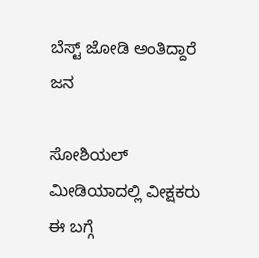ಬೆಸ್ಟ್ ಜೋಡಿ ಅಂತಿದ್ದಾರೆ ಜನ

ಸೋಶಿಯಲ್ ಮೀಡಿಯಾದಲ್ಲಿ ವೀಕ್ಷಕರು ಈ ಬಗ್ಗೆ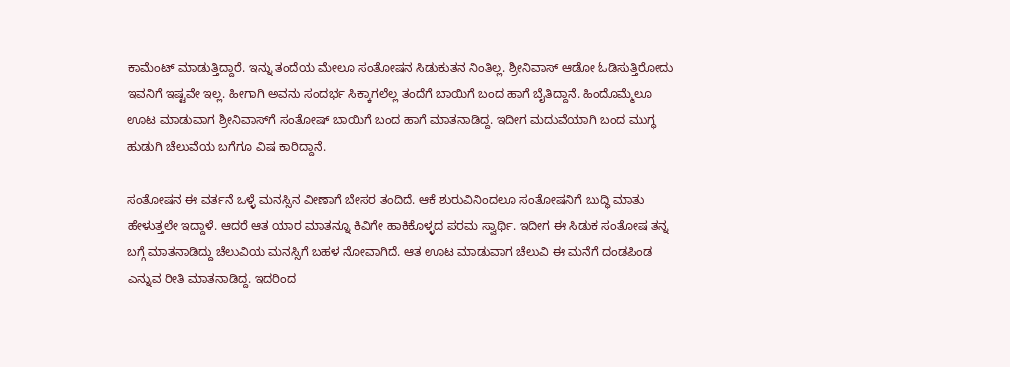ಕಾಮೆಂಟ್ ಮಾಡುತ್ತಿದ್ದಾರೆ. ಇನ್ನು ತಂದೆಯ ಮೇಲೂ ಸಂತೋಷನ ಸಿಡುಕುತನ ನಿಂತಿಲ್ಲ. ಶ್ರೀನಿವಾಸ್ ಆಡೋ ಓಡಿಸುತ್ತಿರೋದು ಇವನಿಗೆ ಇಷ್ಟವೇ ಇಲ್ಲ. ಹೀಗಾಗಿ ಅವನು ಸಂದರ್ಭ ಸಿಕ್ಕಾಗಲೆಲ್ಲ ತಂದೆಗೆ ಬಾಯಿಗೆ ಬಂದ ಹಾಗೆ ಬೈತಿದ್ದಾನೆ. ಹಿಂದೊಮ್ಮೆಲೂ ಊಟ ಮಾಡುವಾಗ ಶ್ರೀನಿವಾಸ್‌ಗೆ ಸಂತೋಷ್ ಬಾಯಿಗೆ ಬಂದ ಹಾಗೆ ಮಾತನಾಡಿದ್ದ. ಇದೀಗ ಮದುವೆಯಾಗಿ ಬಂದ ಮುಗ್ಧ ಹುಡುಗಿ ಚೆಲುವೆಯ ಬಗೆಗೂ ವಿಷ ಕಾರಿದ್ದಾನೆ.

ಸಂತೋಷನ ಈ ವರ್ತನೆ ಒಳ್ಳೆ ಮನಸ್ಸಿನ ವೀಣಾಗೆ ಬೇಸರ ತಂದಿದೆ. ಆಕೆ ಶುರುವಿನಿಂದಲೂ ಸಂತೋಷನಿಗೆ ಬುದ್ಧಿ ಮಾತು ಹೇಳುತ್ತಲೇ ಇದ್ದಾಳೆ. ಆದರೆ ಆತ ಯಾರ ಮಾತನ್ನೂ ಕಿವಿಗೇ ಹಾಕಿಕೊಳ್ಳದ ಪರಮ ಸ್ವಾರ್ಥಿ. ಇದೀಗ ಈ ಸಿಡುಕ ಸಂತೋಷ ತನ್ನ ಬಗ್ಗೆ ಮಾತನಾಡಿದ್ದು ಚೆಲುವಿಯ ಮನಸ್ಸಿಗೆ ಬಹಳ ನೋವಾಗಿದೆ. ಆತ ಊಟ ಮಾಡುವಾಗ ಚೆಲುವಿ ಈ ಮನೆಗೆ ದಂಡಪಿಂಡ ಎನ್ನುವ ರೀತಿ ಮಾತನಾಡಿದ್ದ. ಇದರಿಂದ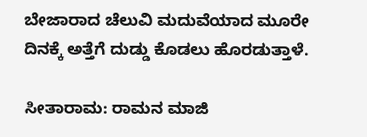ಬೇಜಾರಾದ ಚೆಲುವಿ ಮದುವೆಯಾದ ಮೂರೇ ದಿನಕ್ಕೆ ಅತ್ತೆಗೆ ದುಡ್ಡು ಕೊಡಲು ಹೊರಡುತ್ತಾಳೆ.

ಸೀತಾರಾಮ: ರಾಮನ ಮಾಜಿ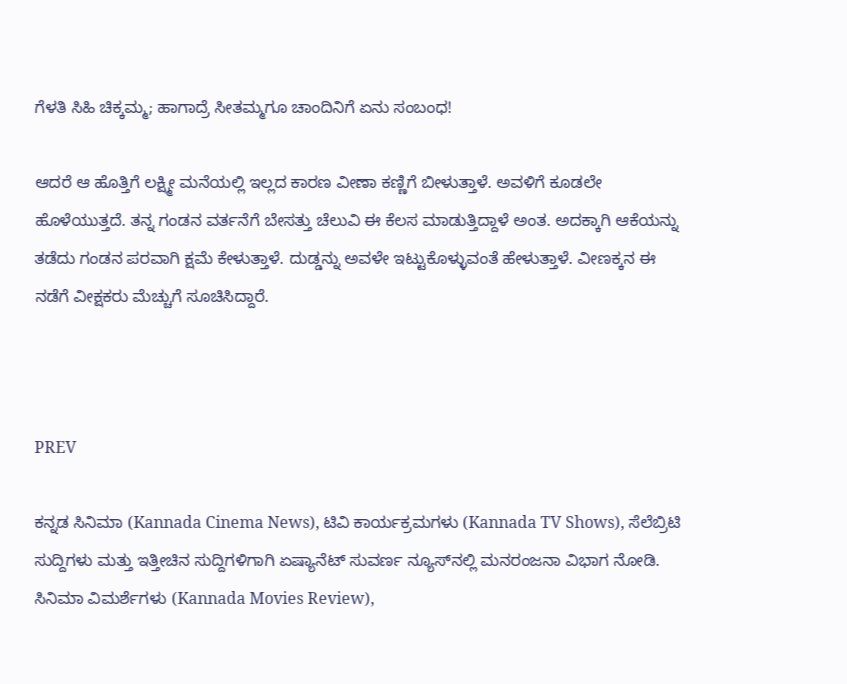ಗೆಳತಿ ಸಿಹಿ ಚಿಕ್ಕಮ್ಮ; ಹಾಗಾದ್ರೆ ಸೀತಮ್ಮಗೂ ಚಾಂದಿನಿಗೆ ಏನು ಸಂಬಂಧ!

ಆದರೆ ಆ ಹೊತ್ತಿಗೆ ಲಕ್ಷ್ಮೀ ಮನೆಯಲ್ಲಿ ಇಲ್ಲದ ಕಾರಣ ವೀಣಾ ಕಣ್ಣಿಗೆ ಬೀಳುತ್ತಾಳೆ. ಅವಳಿಗೆ ಕೂಡಲೇ ಹೊಳೆಯುತ್ತದೆ. ತನ್ನ ಗಂಡನ ವರ್ತನೆಗೆ ಬೇಸತ್ತು ಚೆಲುವಿ ಈ ಕೆಲಸ ಮಾಡುತ್ತಿದ್ದಾಳೆ ಅಂತ. ಅದಕ್ಕಾಗಿ ಆಕೆಯನ್ನು ತಡೆದು ಗಂಡನ ಪರವಾಗಿ ಕ್ಷಮೆ ಕೇಳುತ್ತಾಳೆ. ದುಡ್ಡನ್ನು ಅವಳೇ ಇಟ್ಟುಕೊಳ್ಳುವಂತೆ ಹೇಳುತ್ತಾಳೆ. ವೀಣಕ್ಕನ ಈ ನಡೆಗೆ ವೀಕ್ಷಕರು ಮೆಚ್ಚುಗೆ ಸೂಚಿಸಿದ್ದಾರೆ.



PREV

ಕನ್ನಡ ಸಿನಿಮಾ (Kannada Cinema News), ಟಿವಿ ಕಾರ್ಯಕ್ರಮಗಳು (Kannada TV Shows), ಸೆಲೆಬ್ರಿಟಿ ಸುದ್ದಿಗಳು ಮತ್ತು ಇತ್ತೀಚಿನ ಸುದ್ದಿಗಳಿಗಾಗಿ ಏಷ್ಯಾನೆಟ್ ಸುವರ್ಣ ನ್ಯೂಸ್‌ನಲ್ಲಿ ಮನರಂಜನಾ ವಿಭಾಗ ನೋಡಿ. ಸಿನಿಮಾ ವಿಮರ್ಶೆಗಳು (Kannada Movies Review),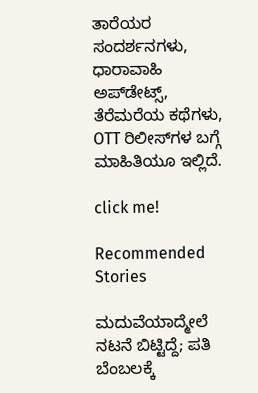ತಾರೆಯರ ಸಂದರ್ಶನಗಳು, ಧಾರಾವಾಹಿ ಅಪ್‌ಡೇಟ್ಸ್‌, ತೆರೆಮರೆಯ ಕಥೆಗಳು, OTT ರಿಲೀಸ್‌ಗಳ ಬಗ್ಗೆ ಮಾಹಿತಿಯೂ ಇಲ್ಲಿದೆ.

click me!

Recommended Stories

ಮದುವೆಯಾದ್ಮೇಲೆ ನಟನೆ ಬಿಟ್ಟಿದ್ದೆ; ಪತಿ ಬೆಂಬಲಕ್ಕೆ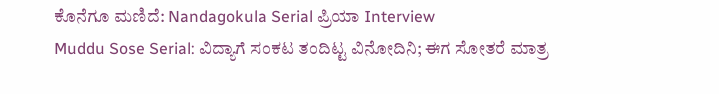ಕೊನೆಗೂ ಮಣಿದೆ: Nandagokula Serial ಪ್ರಿಯಾ Interview
Muddu Sose Serial: ವಿದ್ಯಾಗೆ ಸಂಕಟ ತಂದಿಟ್ಟ ವಿನೋದಿನಿ; ಈಗ ಸೋತರೆ ಮಾತ್ರ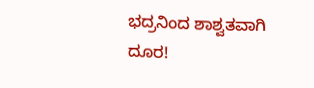ಭದ್ರನಿಂದ ಶಾಶ್ವತವಾಗಿ ದೂರ!